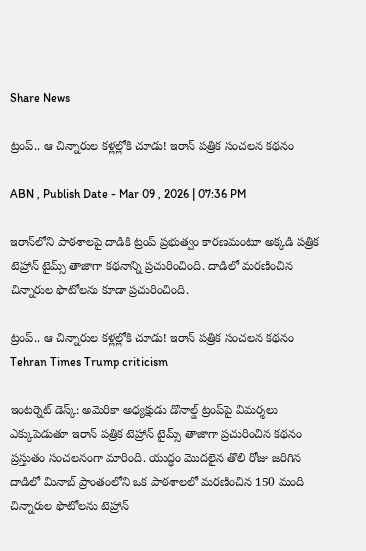Share News

ట్రంప్.. ఆ చిన్నారుల కళ్లల్లోకి చూడు! ఇరాన్ పత్రిక సంచలన కథనం

ABN , Publish Date - Mar 09 , 2026 | 07:36 PM

ఇరాన్‌లోని పాఠశాలపై దాడికి ట్రంప్ ప్రభుత్వం కారణమంటూ అక్కడి పత్రిక టెహ్రాన్ టైమ్స్ తాజాగా కథనాన్ని ప్రచురించింది. దాడిలో మరణించిన చిన్నారుల ఫొటోలను కూడా ప్రచురించింది.

ట్రంప్.. ఆ చిన్నారుల కళ్లల్లోకి చూడు! ఇరాన్ పత్రిక సంచలన కథనం
Tehran Times Trump criticism

ఇంటర్నెట్ డెస్క్: అమెరికా అధ్యక్షుడు డొనాల్డ్ ట్రంప్‌పై విమర్శలు ఎక్కుపెడుతూ ఇరాన్ పత్రిక టెహ్రాన్ టైమ్స్ తాజాగా ప్రచురించిన కథనం ప్రస్తుతం సంచలనంగా మారింది. యుద్ధం మొదలైన తొలి రోజు జరిగిన దాడిలో మినాబ్‌ ప్రాంతంలోని ఒక పాఠశాలలో మరణించిన 150 మంది చిన్నారుల ఫొటోలను టెహ్రాన్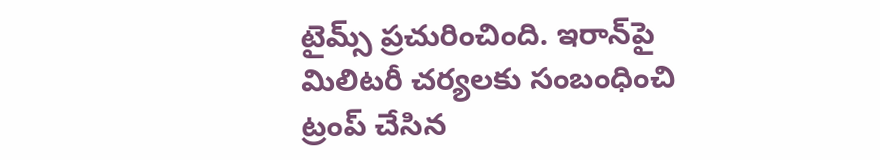టైమ్స్ ప్రచురించింది. ఇరాన్‌పై మిలిటరీ చర్యలకు సంబంధించి ట్రంప్ చేసిన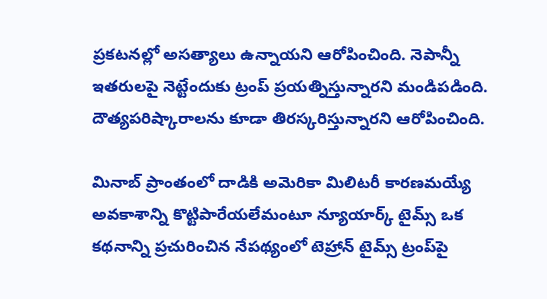ప్రకటనల్లో అసత్యాలు ఉన్నాయని ఆరోపించింది. నెపాన్నీ ఇతరులపై నెట్టేందుకు ట్రంప్ ప్రయత్నిస్తున్నారని మండిపడింది. దౌత్యపరిష్కారాలను కూడా తిరస్కరిస్తున్నారని ఆరోపించింది.

మినాబ్ ప్రాంతంలో దాడికి అమెరికా మిలిటరీ కారణమయ్యే అవకాశాన్ని కొట్టిపారేయలేమంటూ న్యూయార్క్ టైమ్స్ ఒక కథనాన్ని ప్రచురించిన నేపథ్యంలో టెహ్రాన్ టైమ్స్ ట్రంప్‌పై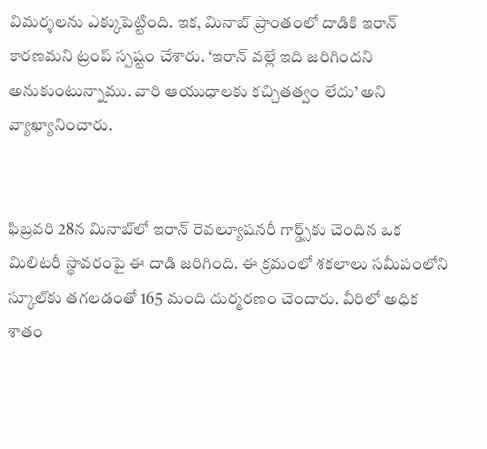విమర్శలను ఎక్కుపెట్టింది. ఇక, మినాబ్ ప్రాంతంలో దాడికి ఇరాన్ కారణమని ట్రంప్ స్పష్టం చేశారు. ‘ఇరాన్ వల్లే ఇది జరిగిందని అనుకుంటున్నాము. వారి ఆయుధాలకు కచ్చితత్వం లేదు’ అని వ్యాఖ్యానించారు.


ఫిబ్రవరి 28న మినాబ్‌లో ఇరాన్ రెవల్యూషనరీ గార్డ్స్‌కు చెందిన ఒక మిలిటరీ స్థావరంపై ఈ దాడి జరిగింది. ఈ క్రమంలో శకలాలు సమీపంలోని స్కూల్‌కు తగలడంతో 165 మంది దుర్మరణం చెందారు. వీరిలో అధిక శాతం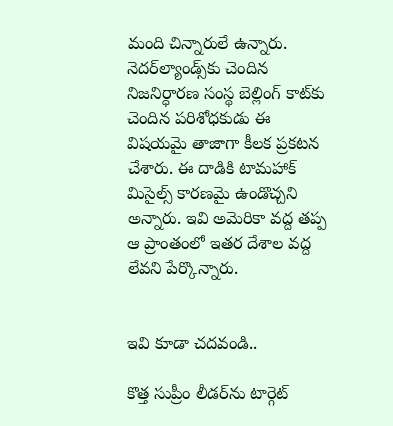మంది చిన్నారులే ఉన్నారు. నెదర్‌ల్యాండ్స్‌కు చెందిన నిజనిర్ధారణ సంస్థ బెల్లింగ్ కాట్‌కు చెందిన పరిశోధకుడు ఈ విషయమై తాజాగా కీలక ప్రకటన చేశారు. ఈ దాడికి టామహాక్ మిసైల్స్ కారణమై ఉండొచ్చని అన్నారు. ఇవి అమెరికా వద్ద తప్ప ఆ ప్రాంతంలో ఇతర దేశాల వద్ద లేవని పేర్కొన్నారు.


ఇవి కూడా చదవండి..

కొత్త సుప్రీం లీడర్‌ను టార్గెట్‌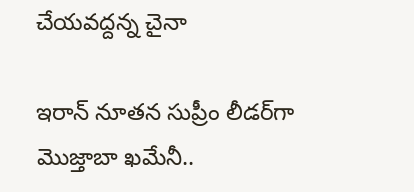చేయవద్దన్న చైనా

ఇరాన్ నూతన సుప్రీం లీడర్‌గా మొజ్తాబా ఖమేనీ..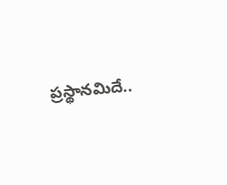ప్రస్థానమిదే..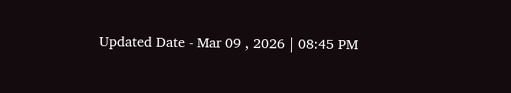Updated Date - Mar 09 , 2026 | 08:45 PM